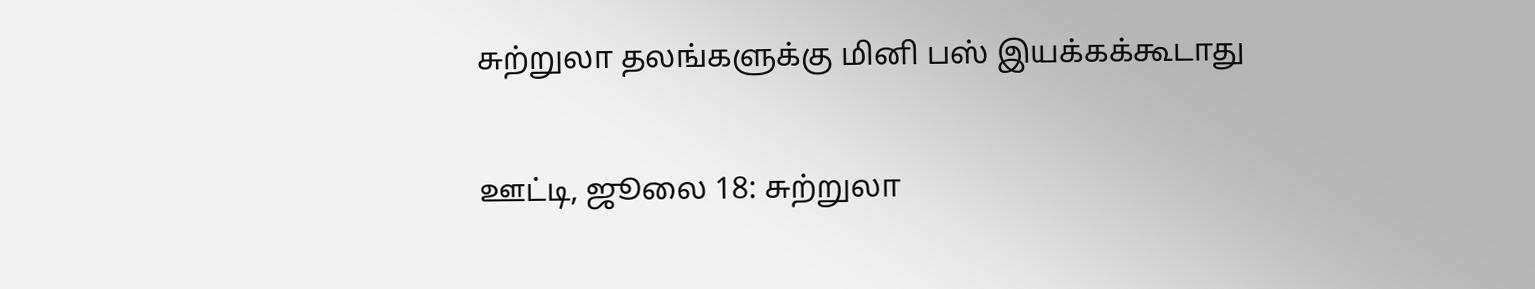சுற்றுலா தலங்களுக்கு மினி பஸ் இயக்கக்கூடாது

ஊட்டி, ஜூலை 18: சுற்றுலா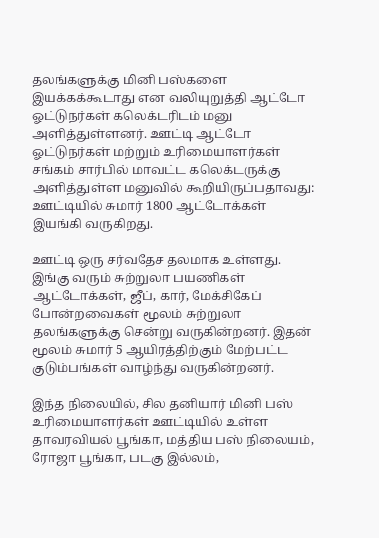தலங்களுக்கு மினி பஸ்களை இயக்கக்கூடாது என வலியுறுத்தி ஆட்டோ ஓட்டுநர்கள் கலெக்டரிடம் மனு அளித்துள்ளனர். ஊட்டி ஆட்டோ ஓட்டுநர்கள் மற்றும் உரிமையாளர்கள் சங்கம் சார்பில் மாவட்ட கலெக்டருக்கு அளித்துள்ள மனுவில் கூறியிருப்பதாவது: ஊட்டியில் சுமார் 1800 ஆட்டோக்கள் இயங்கி வருகிறது.

ஊட்டி ஒரு சர்வதேச தலமாக உள்ளது. இங்கு வரும் சுற்றுலா பயணிகள் ஆட்டோக்கள், ஜீப், கார், மேக்சிகேப் போன்றவைகள் மூலம் சுற்றுலா தலங்களுக்கு சென்று வருகின்றனர். இதன் மூலம் சுமார் 5 ஆயிரத்திற்கும் மேற்பட்ட குடும்பங்கள் வாழ்ந்து வருகின்றனர்.

இந்த நிலையில், சில தனியார் மினி பஸ் உரிமையாளர்கள் ஊட்டியில் உள்ள தாவரவியல் பூங்கா, மத்திய பஸ் நிலையம், ரோஜா பூங்கா, படகு இல்லம்,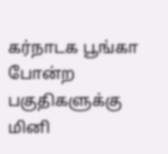கர்நாடக பூங்கா போன்ற பகுதிகளுக்கு மினி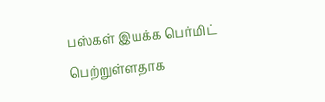பஸ்கள் இயக்க பெர்மிட் பெற்றுள்ளதாக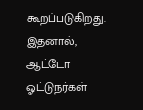கூறப்படுகிறது. இதனால், ஆட்டோ ஓட்டுநர்கள்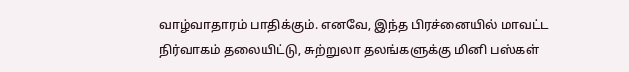வாழ்வாதாரம் பாதிக்கும். எனவே, இந்த பிரச்னையில் மாவட்ட நிர்வாகம் தலையிட்டு, சுற்றுலா தலங்களுக்கு மினி பஸ்கள்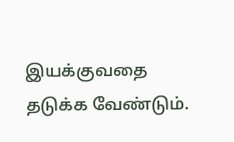இயக்குவதை தடுக்க வேண்டும்.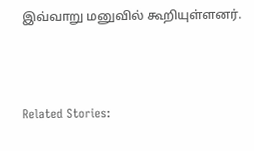இவ்வாறு மனுவில் கூறியுள்ளனர்.



Related Stories: